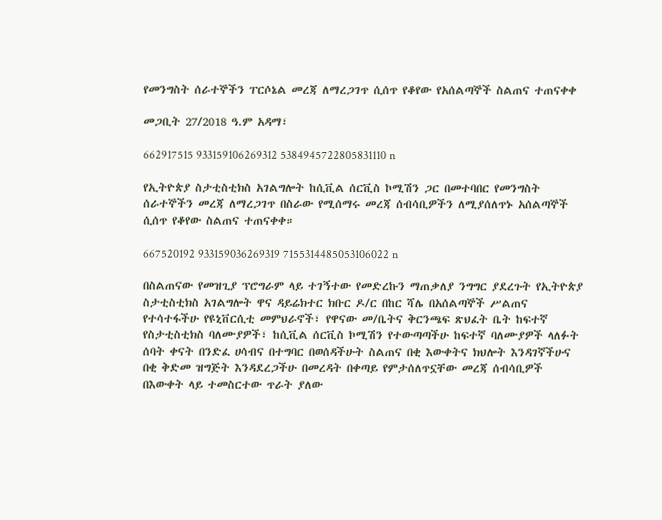የመንግስት ሰራተኞችን ፐርሶኔል መረጃ ለማረጋገጥ ሲሰጥ የቆየው የአሰልጣኞች ስልጠና ተጠናቀቀ

መጋቢት 27/2018 ዓ.ም አዳማ፣

662917515 933159106269312 5384945722805831110 n

የኢትዮጵያ ስታቲስቲክስ አገልግሎት ከሲቪል ሰርቪስ ኮሚሽን ጋር በመተባበር የመንግስት ሰራተኞችን መረጃ ለማረጋገጥ በስራው የሚሰማሩ መረጃ ሰብሳቢዎችን ለሚያሰለጥኑ አሰልጣኞች ሲሰጥ የቆየው ስልጠና ተጠናቀቀ።

667520192 933159036269319 7155314485053106022 n

በስልጠናው የመዝጊያ ፕሮግራም ላይ ተገኝተው የመድረኩን ማጠቃለያ ንግግር ያደረጉት የኢትዮጵያ ስታቲስቲክስ አገልግሎት ዋና ዳይሬክተር ክቡር ዶ/ር በከር ሻሌ በአሰልጣኞች ሥልጠና የተሳተፋችሁ የዩኒቨርሲቲ መምህራኖች፣ የዋናው መ/ቤትና ቅርንጫፍ ጽህፈት ቤት ከፍተኛ የስታቲስቲክስ ባለሙያዎች፣ ከሲቪል ሰርቪስ ኮሚሽን የተውጣጣችሁ ከፍተኛ ባለሙያዎች ላለፉት ሰባት ቀናት በንድፈ ሀሳብና በተግባር በወሰዳችሁት ስልጠና በቂ እውቀትና ክህሎት እንዳገኛችሁና በቂ ቅድመ ዝግጅት እንዳደረጋችሁ በመረዳት በቀጣይ የምታሰለጥኗቸው መረጃ ሰብሳቢዎች በእውቀት ላይ ተመስርተው ጥራት ያለው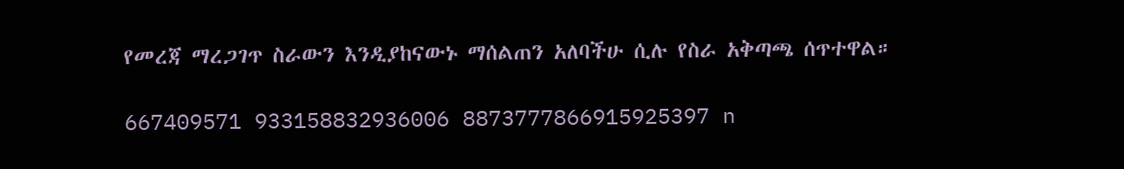የመረጃ ማረጋገጥ ስራውን እንዲያከናውኑ ማሰልጠን አለባችሁ ሲሉ የስራ አቅጣጫ ሰጥተዋል።

667409571 933158832936006 8873777866915925397 n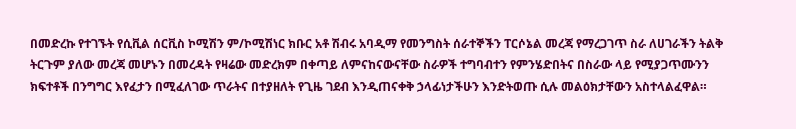በመድረኩ የተገኙት የሲቪል ሰርቪስ ኮሚሽን ም/ኮሚሽነር ክቡር አቶ ሽብሩ አባዲማ የመንግስት ሰራተኞችን ፐርሶኔል መረጃ የማረጋገጥ ስራ ለሀገራችን ትልቅ ትርጉም ያለው መረጃ መሆኑን በመረዳት የዛሬው መድረክም በቀጣይ ለምናከናውናቸው ስራዎች ተግባብተን የምንሄድበትና በስራው ላይ የሚያጋጥሙንን ክፍተቶች በንግግር እየፈታን በሚፈለገው ጥራትና በተያዘለት የጊዜ ገደብ እንዲጠናቀቅ ኃላፊነታችሁን እንድትወጡ ሲሉ መልዕክታቸውን አስተላልፈዋል።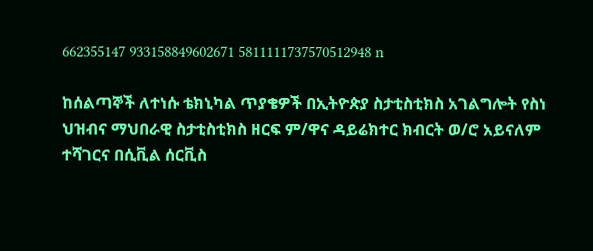662355147 933158849602671 5811111737570512948 n

ከሰልጣኞች ለተነሱ ቴክኒካል ጥያቄዎች በኢትዮጵያ ስታቲስቲክስ አገልግሎት የስነ ህዝብና ማህበራዊ ስታቲስቲክስ ዘርፍ ም/ዋና ዳይሬክተር ክብርት ወ/ሮ አይናለም ተሻገርና በሲቪል ሰርቪስ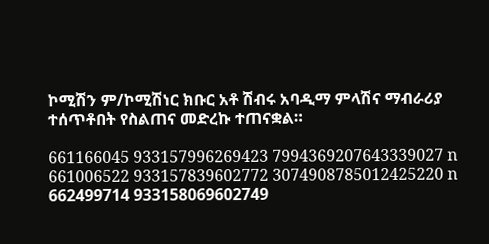ኮሚሽን ም/ኮሚሽነር ክቡር አቶ ሽብሩ አባዲማ ምላሽና ማብራሪያ ተሰጥቶበት የስልጠና መድረኩ ተጠናቋል።

661166045 933157996269423 7994369207643339027 n
661006522 933157839602772 3074908785012425220 n
662499714 933158069602749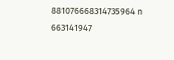881076668314735964 n
663141947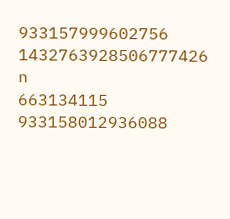933157999602756 1432763928506777426 n
663134115 933158012936088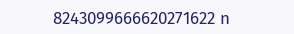8243099666620271622 n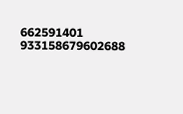662591401 933158679602688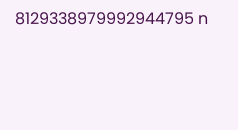8129338979992944795 n